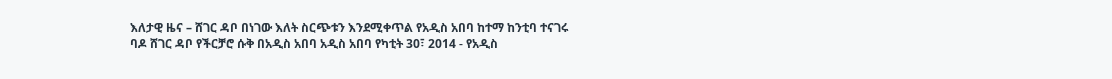እለታዊ ዜና – ሸገር ዳቦ በነገው እለት ስርጭቱን እንደሚቀጥል የአዲስ አበባ ከተማ ከንቲባ ተናገሩ
ባዶ ሸገር ዳቦ የችርቻሮ ሱቅ በአዲስ አበባ አዲስ አበባ የካቲት 30፣ 2014 - የአዲስ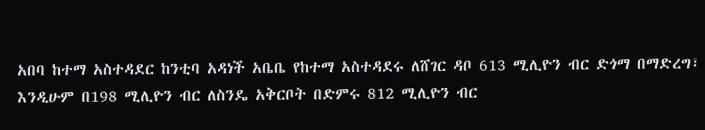አበባ ከተማ አስተዳደር ከንቲባ አዳነች አቤቤ የከተማ አስተዳደሩ ለሸገር ዳቦ 613 ሚሊዮን ብር ድጎማ በማድረግ፣ እንዲሁም በ198 ሚሊዮን ብር ለስንዴ አቅርቦት በድምሩ 812 ሚሊዮን ብር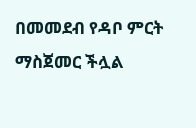በመመደብ የዳቦ ምርት ማስጀመር ችሏል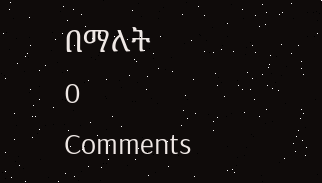በማለት
0 Comments